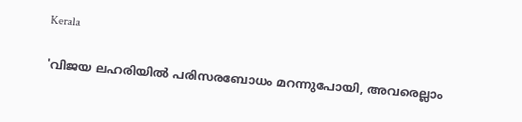Kerala

'വിജയ ലഹരിയിൽ പരിസരബോധം മറന്നുപോയി, അവരെല്ലാം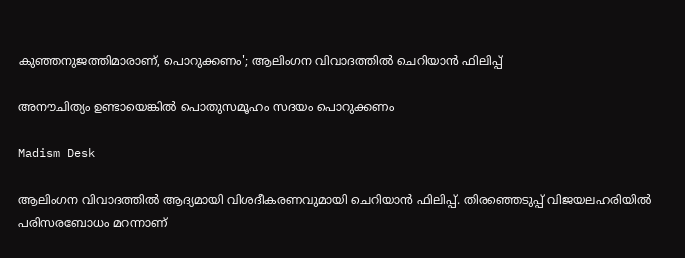കുഞ്ഞനുജത്തിമാരാണ്, പൊറുക്കണം'; ആലിംഗന വിവാദത്തിൽ ചെറിയാൻ ഫിലിപ്പ്

അനൗചിത്യം ഉണ്ടായെങ്കിൽ പൊതുസമൂഹം സദയം പൊറുക്കണം

Madism Desk

ആലിംഗന വിവാദത്തിൽ ആദ്യമായി വിശദീകരണവുമായി ചെറിയാൻ ഫിലിപ്പ്. തിരഞ്ഞെടുപ്പ് വിജയലഹരിയിൽ പരിസരബോധം മറന്നാണ്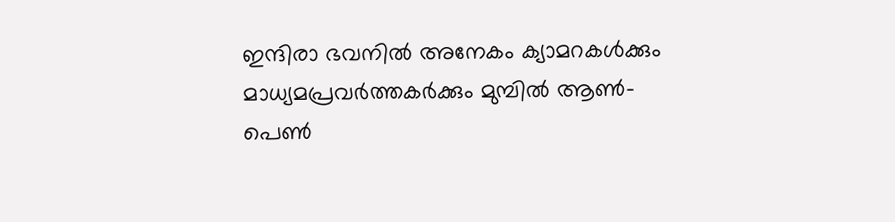ഇന്ദിരാ ഭവനിൽ അനേകം ക്യാമറകൾക്കും മാധ്യമപ്രവർത്തകർക്കും മുമ്പിൽ ആൺ-പെൺ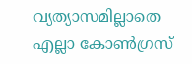വ്യത്യാസമില്ലാതെ എല്ലാ കോൺഗ്രസ്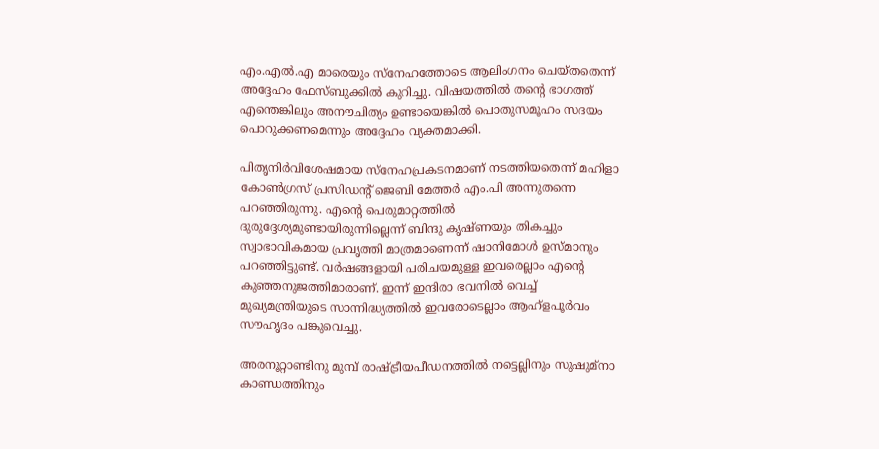എം.എൽ.എ മാരെയും സ്നേഹത്തോടെ ആലിംഗനം ചെയ്തതെന്ന് അദ്ദേഹം ഫേസ്ബുക്കിൽ കുറിച്ചു. വിഷയത്തിൽ തന്റെ ഭാഗത്ത് എന്തെങ്കിലും അനൗചിത്യം ഉണ്ടായെങ്കിൽ പൊതുസമൂഹം സദയം പൊറുക്കണമെന്നും അദ്ദേഹം വ്യക്തമാക്കി.

പിതൃനിർവിശേഷമായ സ്നേഹപ്രകടനമാണ് നടത്തിയതെന്ന് മഹിളാ കോൺഗ്രസ് പ്രസിഡന്റ് ജെബി മേത്തർ എം.പി അന്നുതന്നെ പറഞ്ഞിരുന്നു. എന്റെ പെരുമാറ്റത്തിൽ ദുരുദ്ദേശ്യമുണ്ടായിരുന്നില്ലെന്ന് ബിന്ദു കൃഷ്ണയും തികച്ചും സ്വാഭാവികമായ പ്രവൃത്തി മാത്രമാണെന്ന് ഷാനിമോൾ ഉസ്മാനും പറഞ്ഞിട്ടുണ്ട്. വർഷങ്ങളായി പരിചയമുള്ള ഇവരെല്ലാം എന്റെ കുഞ്ഞനുജത്തിമാരാണ്. ഇന്ന് ഇന്ദിരാ ഭവനിൽ വെച്ച് മുഖ്യമന്ത്രിയുടെ സാന്നിദ്ധ്യത്തിൽ ഇവരോടെല്ലാം ആഹ്ളപൂർവം സൗഹൃദം പങ്കുവെച്ചു.

അരനൂറ്റാണ്ടിനു മുമ്പ് രാഷ്ട്രീയപീഡനത്തിൽ നട്ടെല്ലിനും സുഷുമ്‌നാ കാണ്ഡത്തിനും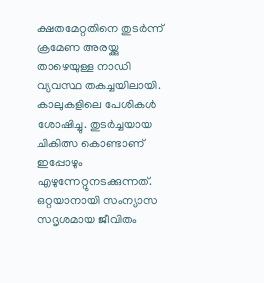ക്ഷതമേറ്റതിനെ തുടർന്ന് ക്രമേണ അരയ്ക്കു താഴെയുള്ള നാഡി വ്യവസ്ഥ തകച്ചയിലായി. കാലുകളിലെ പേശികൾ ശോഷിച്ചു. തുടർച്ചയായ ചികിത്സ കൊണ്ടാണ് ഇപ്പോഴും എഴുന്നേറ്റുനടക്കുന്നത്. ഒറ്റയാനായി സംന്യാസ സദൃശമായ ജീവിതം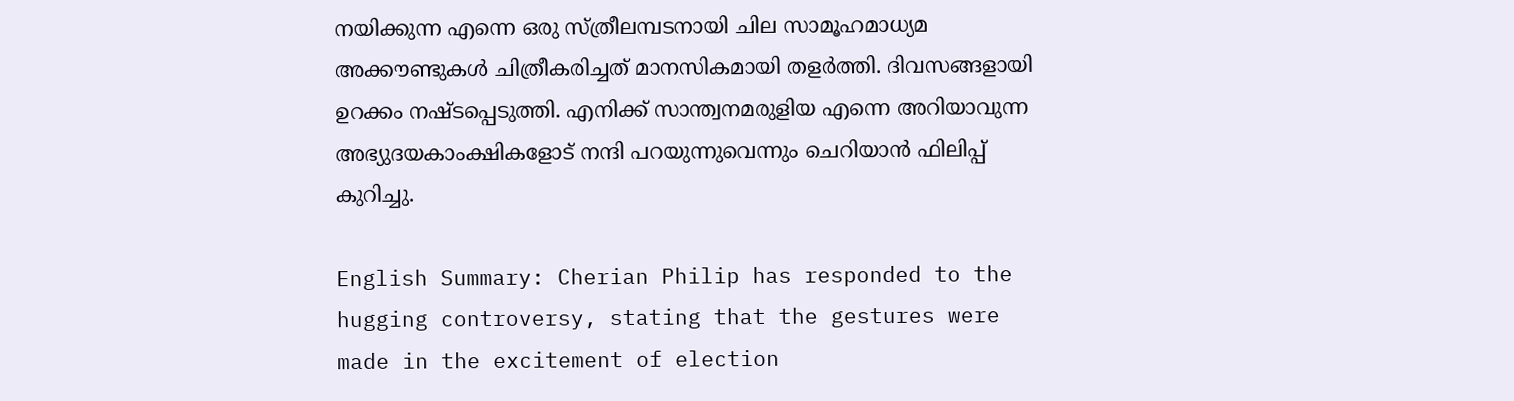നയിക്കുന്ന എന്നെ ഒരു സ്ത്രീലമ്പടനായി ചില സാമൂഹമാധ്യമ അക്കൗണ്ടുകള്‍ ചിത്രീകരിച്ചത് മാനസികമായി തളർത്തി. ദിവസങ്ങളായി ഉറക്കം നഷ്ടപ്പെടുത്തി. എനിക്ക് സാന്ത്വനമരുളിയ എന്നെ അറിയാവുന്ന അഭ്യുദയകാംക്ഷികളോട് നന്ദി പറയുന്നുവെന്നും ചെറിയാൻ ഫിലിപ്പ് കുറിച്ചു.

English Summary: Cherian Philip has responded to the hugging controversy, stating that the gestures were made in the excitement of election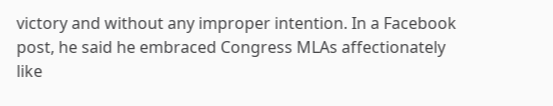victory and without any improper intention. In a Facebook post, he said he embraced Congress MLAs affectionately like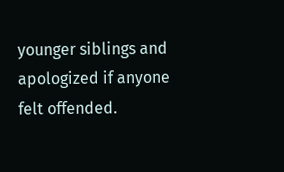younger siblings and apologized if anyone felt offended.